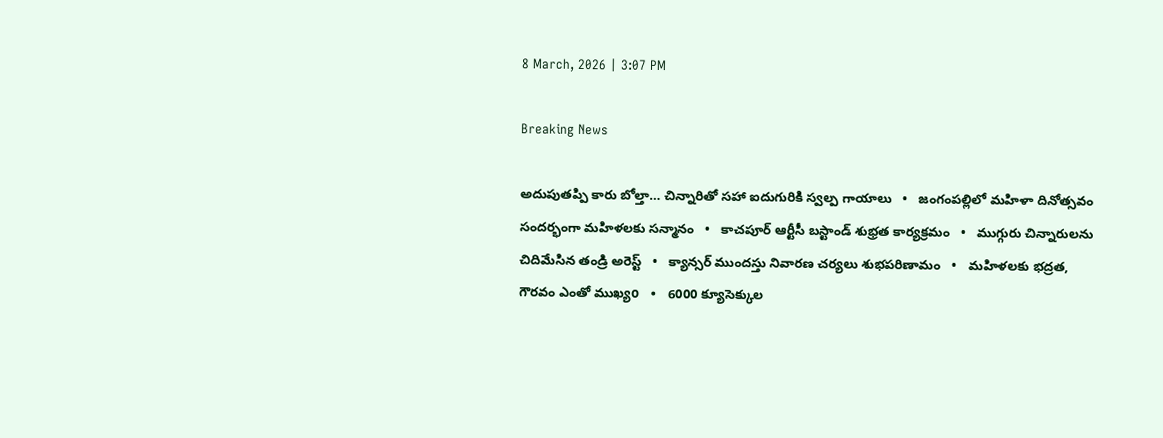8 March, 2026 | 3:07 PM

Breaking News

అదుపుతప్పి కారు బోల్తా… చిన్నారితో సహా ఐదుగురికి స్వల్ప గాయాలు   •   జంగంపల్లిలో మహిళా దినోత్సవం సందర్భంగా మహిళలకు సన్మానం   •   కాచపూర్ ఆర్టీసీ బస్టాండ్ శుభ్రత కార్యక్రమం   •   ముగ్గురు చిన్నారులను చిదిమేసిన తండ్రి అరెస్ట్   •   క్యాన్సర్‌ ముందస్తు నివారణ చర్యలు శుభపరిణామం   •   మహిళలకు భద్రత, గౌరవం ఎంతో ముఖ్యo   •   6000 క్యూసెక్కుల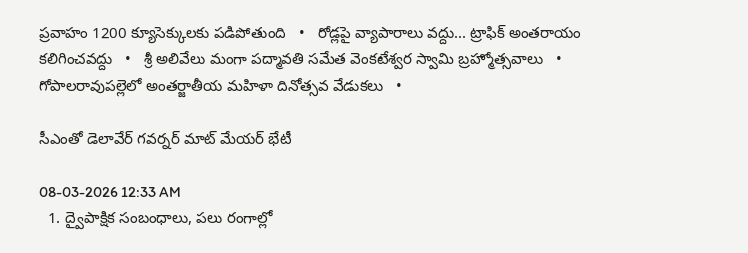ప్రవాహం 1200 క్యూసెక్కులకు పడిపోతుంది   •   రోడ్లపై వ్యాపారాలు వద్దు... ట్రాఫిక్ అంతరాయం కలిగించవద్దు   •   శ్రీ అలివేలు మంగా పద్మావతి సమేత వెంకటేశ్వర స్వామి బ్రహ్మోత్సవాలు   •   గోపాలరావుపల్లెలో అంతర్జాతీయ మహిళా దినోత్సవ వేడుకలు   •

సీఎంతో డెలావేర్ గవర్నర్ మాట్ మేయర్ భేటీ

08-03-2026 12:33 AM
  1. ద్వైపాక్షిక సంబంధాలు, పలు రంగాల్లో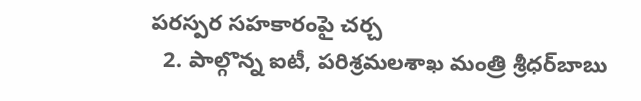పరస్పర సహకారంపై చర్చ
  2. పాల్గొన్న ఐటీ, పరిశ్రమలశాఖ మంత్రి శ్రీధర్‌బాబు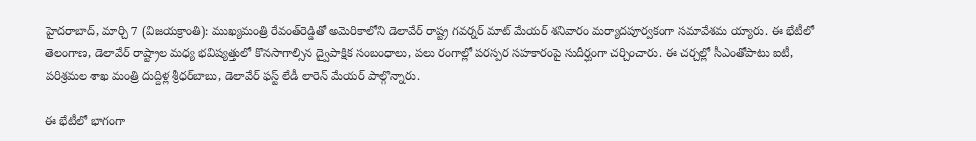హైదరాబాద్, మార్చి 7 (విజయక్రాంతి): ముఖ్యమంత్రి రేవంత్‌రెడ్డితో అమెరికాలోని డెలావేర్ రాష్ట్ర గవర్నర్ మాట్ మేయర్ శనివారం మర్యాదపూర్వకంగా సమావేశమ య్యారు. ఈ భేటీలో తెలంగాణ, డెలావేర్ రాష్ట్రాల మధ్య భవిష్యత్తులో కొనసాగాల్సిన ద్వైపాక్షిక సంబంధాలు, పలు రంగాల్లో పరస్పర సహకారంపై సుదీర్ఘంగా చర్చించారు. ఈ చర్చల్లో సీఎంతోపాటు ఐటీ, పరిశ్రమల శాఖ మంత్రి దుద్దిళ్ల శ్రీధర్‌బాబు, డెలావేర్ ఫస్ట్ లేడీ లారెన్ మేయర్ పాల్గొన్నారు.

ఈ భేటీలో భాగంగా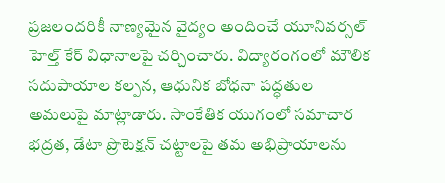ప్రజలందరికీ నాణ్యమైన వైద్యం అందించే యూనివర్సల్ హెల్త్ కేర్ విధానాలపై చర్చించారు. విద్యారంగంలో మౌలిక సదుపాయాల కల్పన, ఆధునిక బోధనా పద్ధతుల అమలుపై మాట్లాడారు. సాంకేతిక యుగంలో సమాచార భద్రత, డేటా ప్రొటెక్షన్ చట్టాలపై తమ అభిప్రాయాలను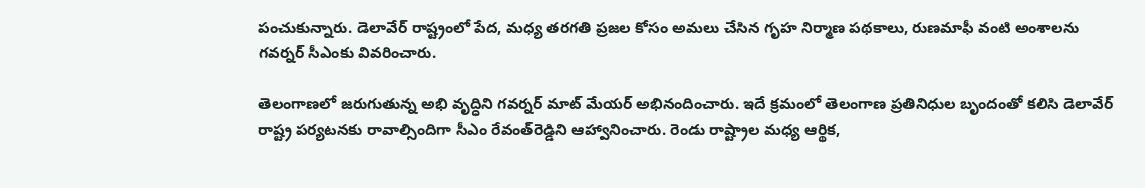పంచుకున్నారు. డెలావేర్ రాష్ట్రంలో పేద, మధ్య తరగతి ప్రజల కోసం అమలు చేసిన గృహ నిర్మాణ పథకాలు, రుణమాఫీ వంటి అంశాలను గవర్నర్ సీఎంకు వివరించారు.

తెలంగాణలో జరుగుతున్న అభి వృద్ధిని గవర్నర్ మాట్ మేయర్ అభినందించారు. ఇదే క్రమంలో తెలంగాణ ప్రతినిధుల బృందంతో కలిసి డెలావేర్ రాష్ట్ర పర్యటనకు రావాల్సిందిగా సీఎం రేవంత్‌రెడ్డిని ఆహ్వానించారు. రెండు రాష్ట్రాల మధ్య ఆర్థిక,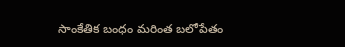సాంకేతిక బంధం మరింత బలోపేతం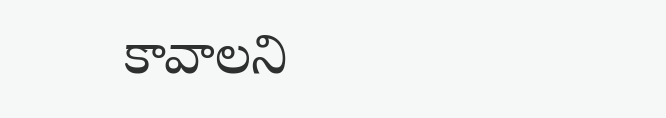కావాలని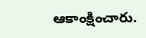ఆకాంక్షించారు.